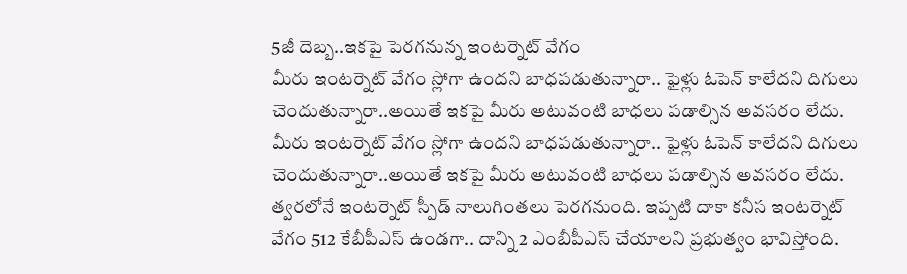5జీ దెబ్బ..ఇకపై పెరగనున్న ఇంటర్నెట్ వేగం
మీరు ఇంటర్నెట్ వేగం స్లోగా ఉందని బాధపడుతున్నారా.. ఫైళ్లు ఓపెన్ కాలేదని దిగులు చెందుతున్నారా..అయితే ఇకపై మీరు అటువంటి బాధలు పడాల్సిన అవసరం లేదు.
మీరు ఇంటర్నెట్ వేగం స్లోగా ఉందని బాధపడుతున్నారా.. ఫైళ్లు ఓపెన్ కాలేదని దిగులు చెందుతున్నారా..అయితే ఇకపై మీరు అటువంటి బాధలు పడాల్సిన అవసరం లేదు. త్వరలోనే ఇంటర్నెట్ స్పీడ్ నాలుగింతలు పెరగనుంది. ఇప్పటి దాకా కనీస ఇంటర్నెట్ వేగం 512 కేబీపీఎస్ ఉండగా.. దాన్ని 2 ఎంబీపీఎస్ చేయాలని ప్రభుత్వం భావిస్తోంది.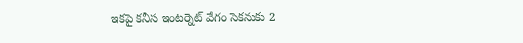ఇకపై కనీస ఇంటర్నెట్ వేగం సెకనుకు 2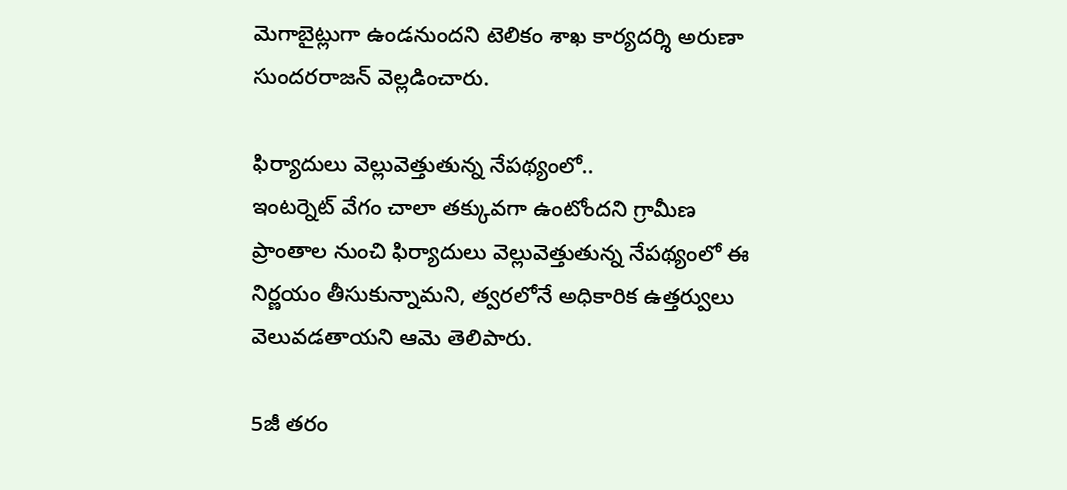మెగాబైట్లుగా ఉండనుందని టెలికం శాఖ కార్యదర్శి అరుణా సుందరరాజన్ వెల్లడించారు.

ఫిర్యాదులు వెల్లువెత్తుతున్న నేపథ్యంలో..
ఇంటర్నెట్ వేగం చాలా తక్కువగా ఉంటోందని గ్రామీణ ప్రాంతాల నుంచి ఫిర్యాదులు వెల్లువెత్తుతున్న నేపథ్యంలో ఈ నిర్ణయం తీసుకున్నామని, త్వరలోనే అధికారిక ఉత్తర్వులు వెలువడతాయని ఆమె తెలిపారు.

5జీ తరం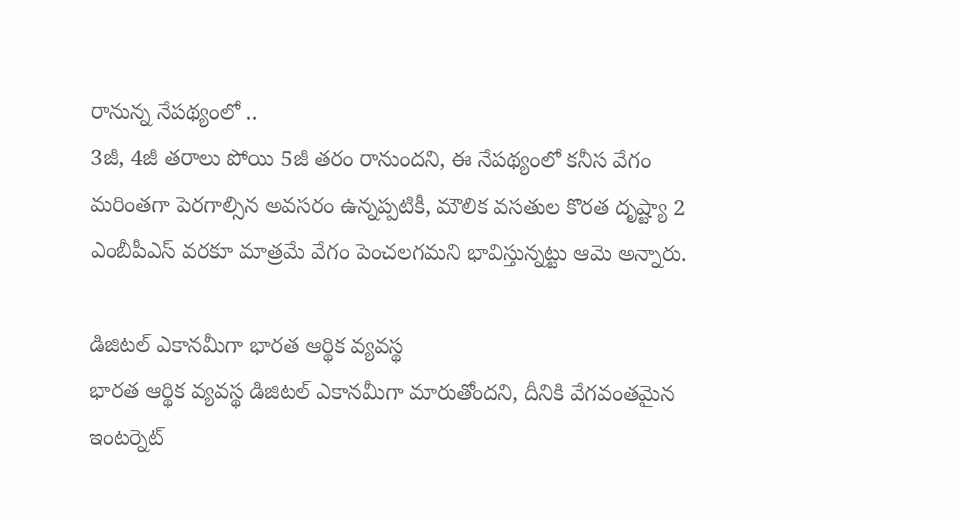రానున్న నేపథ్యంలో ..
3జీ, 4జీ తరాలు పోయి 5జీ తరం రానుందని, ఈ నేపథ్యంలో కనీస వేగం మరింతగా పెరగాల్సిన అవసరం ఉన్నప్పటికీ, మౌలిక వసతుల కొరత దృష్ట్యా 2 ఎంబీపీఎస్ వరకూ మాత్రమే వేగం పెంచలగమని భావిస్తున్నట్టు ఆమె అన్నారు.

డిజిటల్ ఎకానమీగా భారత ఆర్థిక వ్యవస్థ
భారత ఆర్థిక వ్యవస్థ డిజిటల్ ఎకానమీగా మారుతోందని, దీనికి వేగవంతమైన ఇంటర్నెట్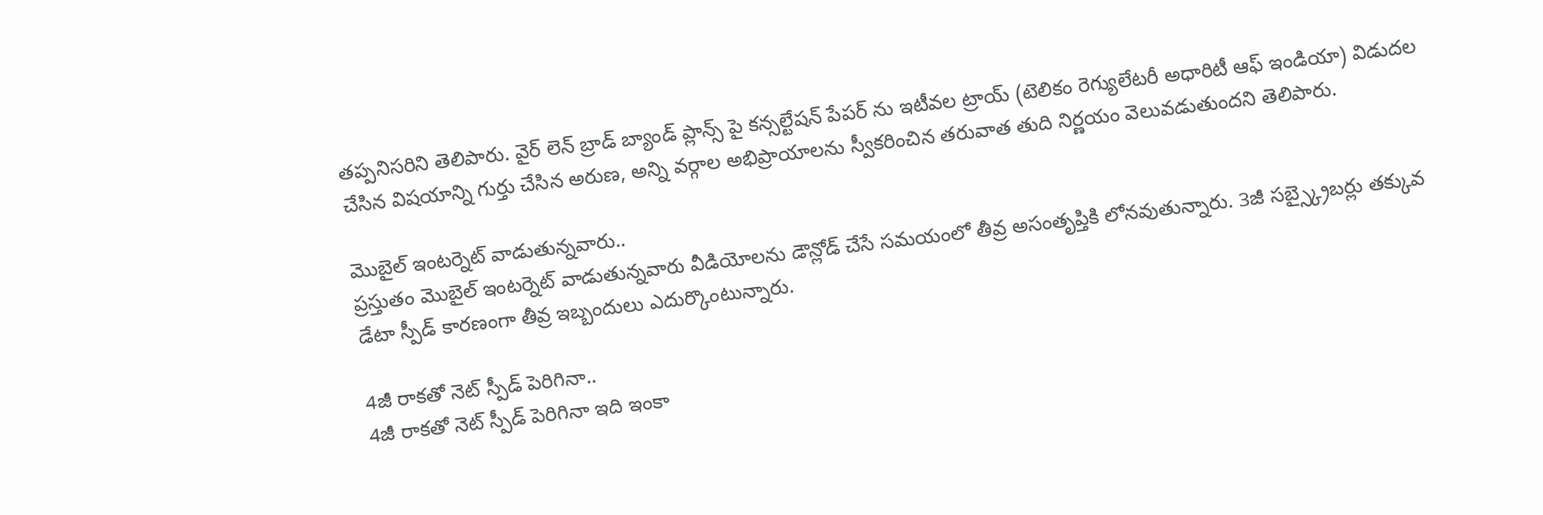తప్పనిసరిని తెలిపారు. వైర్ లెన్ బ్రాడ్ బ్యాండ్ ప్లాన్స్ పై కన్సల్టేషన్ పేపర్ ను ఇటీవల ట్రాయ్ (టెలికం రెగ్యులేటరీ అధారిటీ ఆఫ్ ఇండియా) విడుదల చేసిన విషయాన్ని గుర్తు చేసిన అరుణ, అన్ని వర్గాల అభిప్రాయాలను స్వీకరించిన తరువాత తుది నిర్ణయం వెలువడుతుందని తెలిపారు.

మొబైల్ ఇంటర్నెట్ వాడుతున్నవారు..
ప్రస్తుతం మొబైల్ ఇంటర్నెట్ వాడుతున్నవారు వీడియోలను డౌన్లోడ్ చేసే సమయంలో తీవ్ర అసంతృప్తికి లోనవుతున్నారు. 3జీ సబ్స్క్రైబర్లు తక్కువ డేటా స్పీడ్ కారణంగా తీవ్ర ఇబ్బందులు ఎదుర్కొంటున్నారు.

4జీ రాకతో నెట్ స్పీడ్ పెరిగినా..
4జీ రాకతో నెట్ స్పీడ్ పెరిగినా ఇది ఇంకా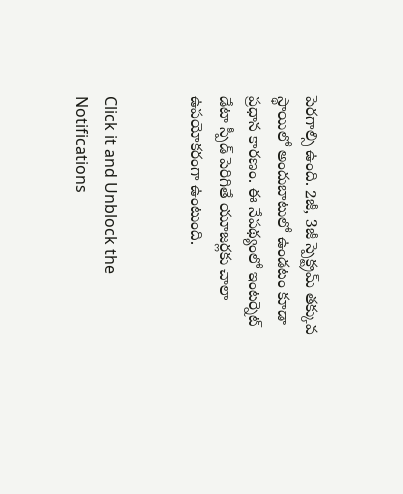పెరగాల్సి ఉంది. 2జీ, 3జీ స్పెక్ట్రమ్ తక్కువ స్థాయిలో అందుబాటులో ఉండటం కూడా ప్రధాన కారణం. ఈ నేపథ్యంలో ఇంటర్నెట్ డేటా స్పీడ్ పెరిగితే యూజర్లకు చాలా ఉపయోకరంగా ఉంటుంది.


Click it and Unblock the Notifications